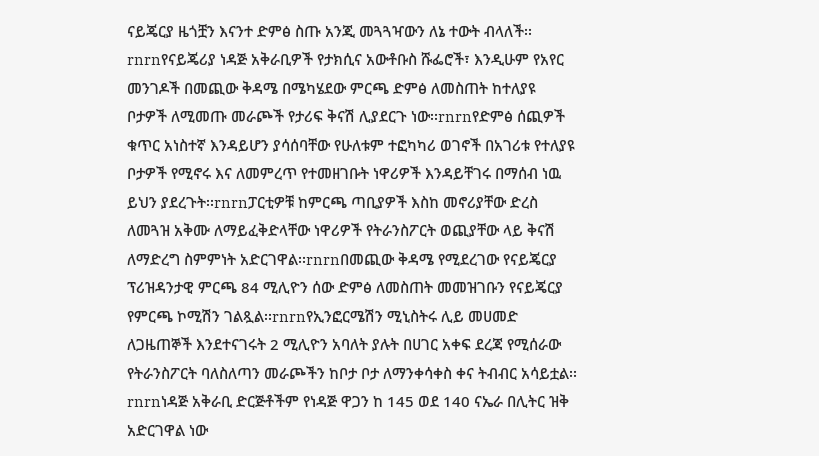ናይጄርያ ዜጎቿን እናንተ ድምፅ ስጡ አንጂ መጓጓዣውን ለኔ ተውት ብላለች፡፡rnrnየናይጄሪያ ነዳጅ አቅራቢዎች የታክሲና አውቶቡስ ሹፌሮች፣ እንዲሁም የአየር መንገዶች በመጪው ቅዳሜ በሜካሄደው ምርጫ ድምፅ ለመስጠት ከተለያዩ ቦታዎች ለሚመጡ መራጮች የታሪፍ ቅናሽ ሊያደርጉ ነው፡፡rnrnየድምፅ ሰጪዎች ቁጥር አነስተኛ እንዳይሆን ያሳሰባቸው የሁለቱም ተፎካካሪ ወገኖች በአገሪቱ የተለያዩ ቦታዎች የሚኖሩ እና ለመምረጥ የተመዘገቡት ነዋሪዎች እንዳይቸገሩ በማሰብ ነዉ ይህን ያደረጉት፡፡rnrnፓርቲዎቹ ከምርጫ ጣቢያዎች እስከ መኖሪያቸው ድረስ ለመጓዝ አቅሙ ለማይፈቅድላቸው ነዋሪዎች የትራንስፖርት ወጪያቸው ላይ ቅናሽ ለማድረግ ስምምነት አድርገዋል፡፡rnrnበመጪው ቅዳሜ የሚደረገው የናይጄርያ ፕሪዝዳንታዊ ምርጫ 84 ሚሊዮን ሰው ድምፅ ለመስጠት መመዝገቡን የናይጄርያ የምርጫ ኮሚሽን ገልጿል፡፡rnrnየኢንፎርሜሽን ሚኒስትሩ ሊይ መሀመድ ለጋዜጠኞች እንደተናገሩት 2 ሚሊዮን አባለት ያሉት በሀገር አቀፍ ደረጃ የሚሰራው የትራንስፖርት ባለስለጣን መራጮችን ከቦታ ቦታ ለማንቀሳቀስ ቀና ትብብር አሳይቷል፡፡rnrnነዳጅ አቅራቢ ድርጅቶችም የነዳጅ ዋጋን ከ 145 ወደ 140 ናኤራ በሊትር ዝቅ አድርገዋል ነው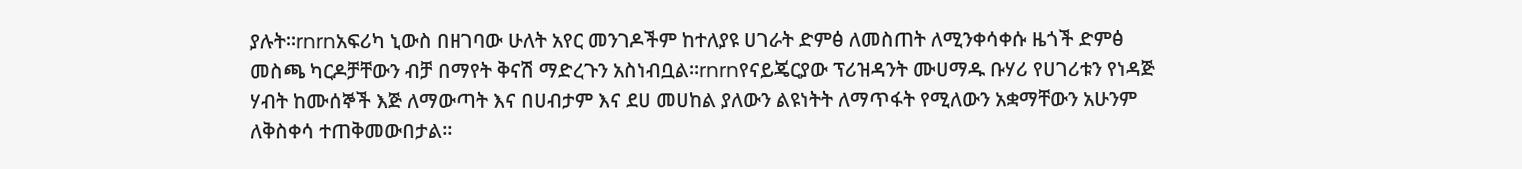ያሉት፡፡rnrnአፍሪካ ኒውስ በዘገባው ሁለት አየር መንገዶችም ከተለያዩ ሀገራት ድምፅ ለመስጠት ለሚንቀሳቀሱ ዜጎች ድምፅ መስጫ ካርዶቻቸውን ብቻ በማየት ቅናሽ ማድረጉን አስነብቧል፡፡rnrnየናይጄርያው ፕሪዝዳንት ሙሀማዱ ቡሃሪ የሀገሪቱን የነዳጅ ሃብት ከሙሰኞች እጅ ለማውጣት እና በሀብታም እና ደሀ መሀከል ያለውን ልዩነትት ለማጥፋት የሚለውን አቋማቸውን አሁንም ለቅስቀሳ ተጠቅመውበታል፡፡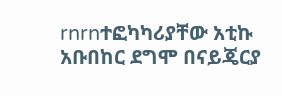rnrnተፎካካሪያቸው አቲኩ አቡበከር ደግሞ በናይጄርያ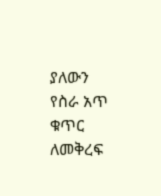ያለውን የስራ አጥ ቁጥር ለመቅረፍ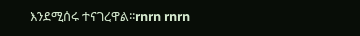እንደሚሰሩ ተናገረዋል፡፡rnrn rnrn